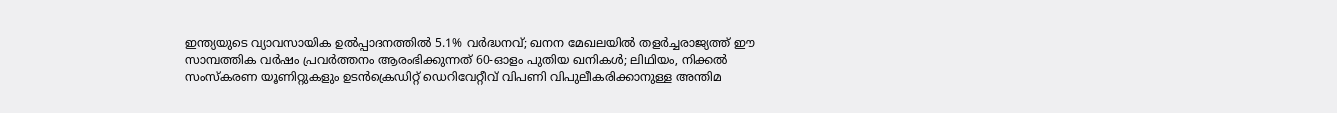ഇന്ത്യയുടെ വ്യാവസായിക ഉൽപ്പാദനത്തിൽ 5.1% വർദ്ധനവ്; ഖനന മേഖലയിൽ തളർച്ചരാജ്യത്ത് ഈ സാമ്പത്തിക വർഷം പ്രവർത്തനം ആരംഭിക്കുന്നത് 60-ഓളം പുതിയ ഖനികൾ; ലിഥിയം, നിക്കൽ സംസ്‌കരണ യൂണിറ്റുകളും ഉടൻക്രെഡിറ്റ് ഡെറിവേറ്റീവ് വിപണി വിപുലീകരിക്കാനുള്ള അന്തിമ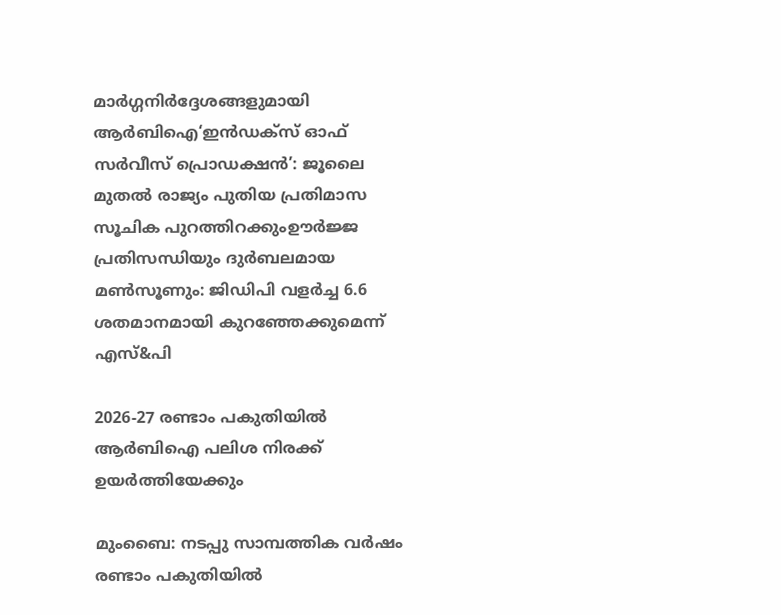മാർഗ്ഗനിർദ്ദേശങ്ങളുമായി ആർബിഐ‘ഇൻഡക്സ് ഓഫ് സർവീസ് പ്രൊഡക്ഷൻ’: ജൂലൈ മുതൽ രാജ്യം പുതിയ പ്രതിമാസ സൂചിക പുറത്തിറക്കുംഊർജ്ജ പ്രതിസന്ധിയും ദുർബലമായ മൺസൂണും: ജിഡിപി വളർച്ച 6.6 ശതമാനമായി കുറഞ്ഞേക്കുമെന്ന് എസ്&പി

2026-27 രണ്ടാം പകുതിയില്‍ ആര്‍ബിഐ പലിശ നിരക്ക്‌ ഉയര്‍ത്തിയേക്കും

മുംബൈ: നടപ്പു സാമ്പത്തിക വര്‍ഷം രണ്ടാം പകുതിയില്‍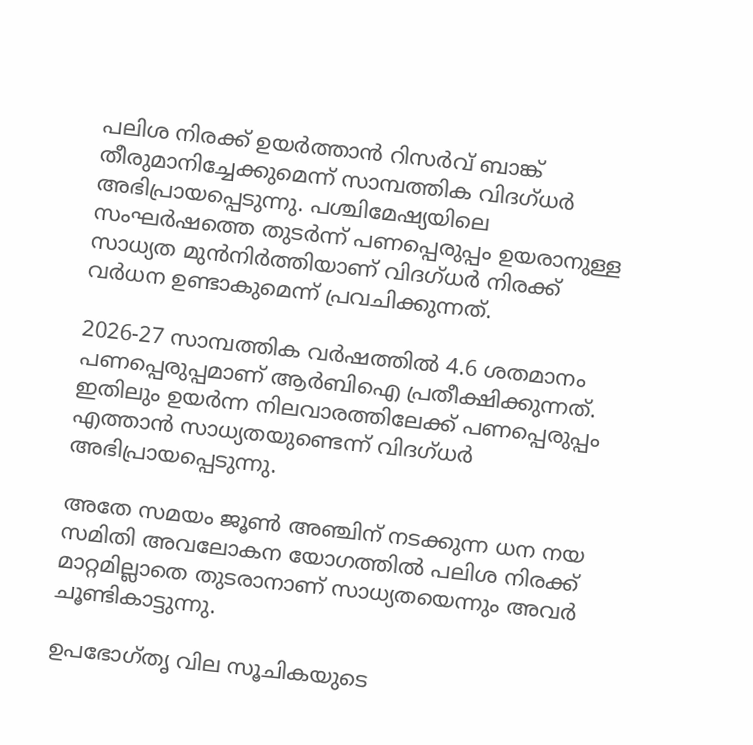പലിശ നിരക്ക്‌ ഉയര്‍ത്താന്‍ റിസര്‍വ്‌ ബാങ്ക്‌ തീരുമാനിച്ചേക്കുമെന്ന്‌ സാമ്പത്തിക വിദഗ്‌ധര്‍ അഭിപ്രായപ്പെടുന്നു. പശ്ചിമേഷ്യയിലെ സംഘര്‍ഷത്തെ തുടര്‍ന്ന്‌ പണപ്പെരുപ്പം ഉയരാനുള്ള സാധ്യത മുന്‍നിര്‍ത്തിയാണ്‌ വിദഗ്‌ധര്‍ നിരക്ക്‌ വര്‍ധന ഉണ്ടാകുമെന്ന്‌ പ്രവചിക്കുന്നത്‌.

2026-27 സാമ്പത്തിക വര്‍ഷത്തില്‍ 4.6 ശതമാനം പണപ്പെരുപ്പമാണ്‌ ആര്‍ബിഐ പ്രതീക്ഷിക്കുന്നത്‌. ഇതിലും ഉയര്‍ന്ന നിലവാരത്തിലേക്ക്‌ പണപ്പെരുപ്പം എത്താന്‍ സാധ്യതയുണ്ടെന്ന്‌ വിദഗ്‌ധര്‍ അഭിപ്രായപ്പെടുന്നു.

അതേ സമയം ജൂണ്‍ അഞ്ചിന്‌ നടക്കുന്ന ധന നയ സമിതി അവലോകന യോഗത്തില്‍ പലിശ നിരക്ക്‌ മാറ്റമില്ലാതെ തുടരാനാണ്‌ സാധ്യതയെന്നും അവര്‍ ചൂണ്ടികാട്ടുന്നു.

ഉപഭോഗ്‌തൃ വില സൂചികയുടെ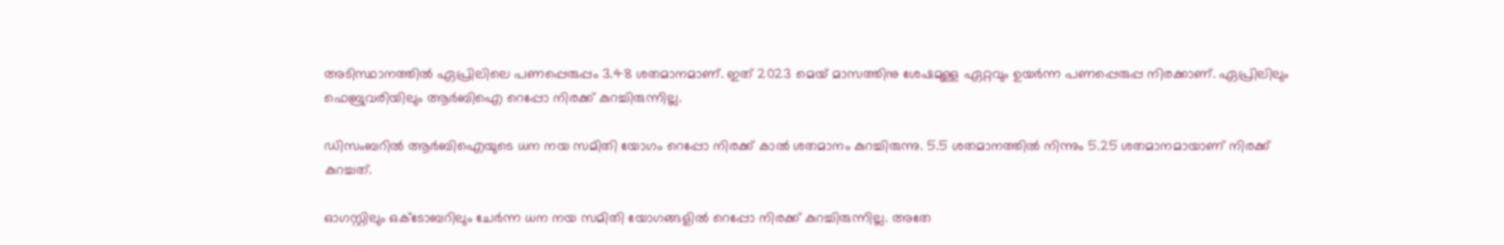അടിസ്ഥാനത്തില്‍ ഏപ്രിലിലെ പണപ്പെരുപ്പം 3.48 ശതമാനമാണ്‌. ഇത്‌ 2023 മെയ്‌ മാസത്തിനു ശേഷമുള്ള ഏറ്റവും ഉയര്‍ന്ന പണപ്പെരുപ്പ നിരക്കാണ്‌. ഏപ്രിലിലും ഫെബ്രുവരിയിലും ആര്‍ബിഐ റെപ്പോ നിരക്ക്‌ കുറച്ചിരുന്നില്ല.

ഡിസംബറില്‍ ആര്‍ബിഐയുടെ ധന നയ സമിതി യോഗം റെപ്പോ നിരക്ക്‌ കാല്‍ ശതമാനം കുറച്ചിരുന്നു. 5.5 ശതമാനത്തില്‍ നിന്നും 5.25 ശതമാനമായാണ്‌ നിരക്ക്‌ കുറച്ചത്‌.

ഓഗസ്റ്റിലും ഒക്‌ടോബറിലും ചേര്‍ന്ന ധന നയ സമിതി യോഗങ്ങളില്‍ റെപ്പോ നിരക്ക്‌ കുറച്ചിരുന്നില്ല. അതേ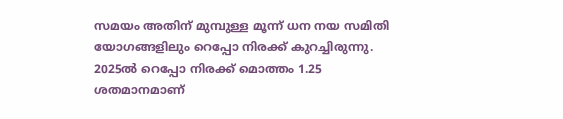സമയം അതിന്‌ മുമ്പുള്ള മൂന്ന്‌ ധന നയ സമിതി യോഗങ്ങളിലും റെപ്പോ നിരക്ക്‌ കുറച്ചിരുന്നു. 2025ല്‍ റെപ്പോ നിരക്ക്‌ മൊത്തം 1.25 ശതമാനമാണ്‌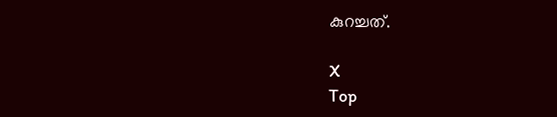കുറച്ചത്‌.

X
Top